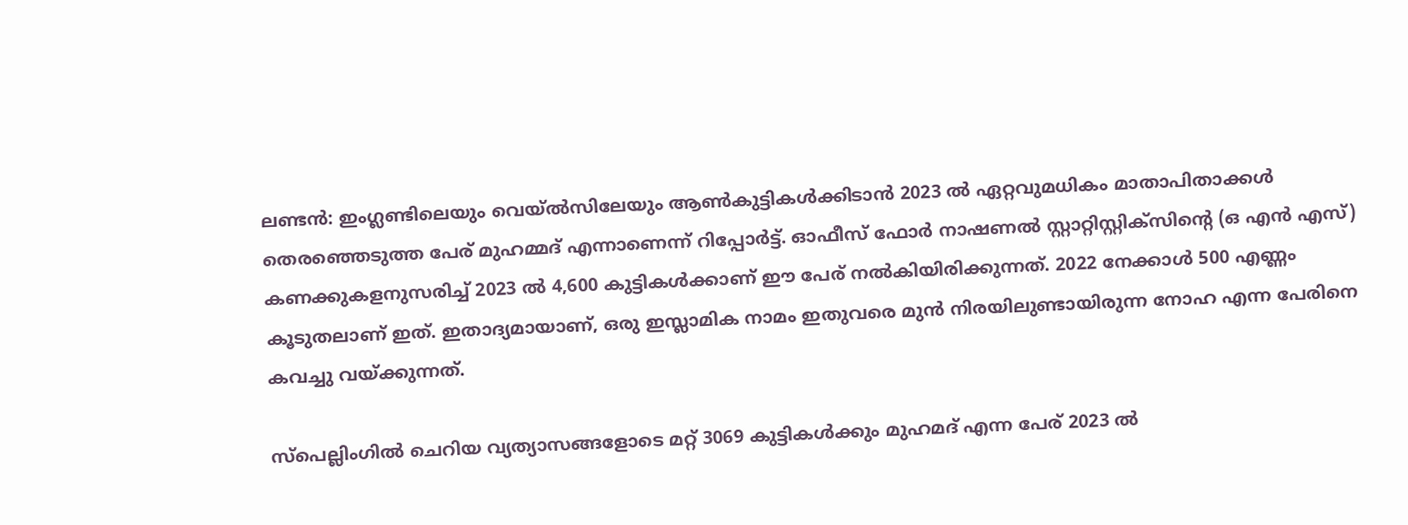ലണ്ടന്‍: ഇംഗ്ലണ്ടിലെയും വെയ്ല്‍സിലേയും ആണ്‍കുട്ടികള്‍ക്കിടാന്‍ 2023 ല്‍ ഏറ്റവുമധികം മാതാപിതാക്കള്‍ തെരഞ്ഞെടുത്ത പേര് മുഹമ്മദ് എന്നാണെന്ന് റിപ്പോര്‍ട്ട്. ഓഫീസ് ഫോര്‍ നാഷണല്‍ സ്റ്റാറ്റിസ്റ്റിക്സിന്റെ (ഒ എന്‍ എസ്) കണക്കുകളനുസരിച്ച് 2023 ല്‍ 4,600 കുട്ടികള്‍ക്കാണ് ഈ പേര് നല്‍കിയിരിക്കുന്നത്. 2022 നേക്കാള്‍ 500 എണ്ണം കൂടുതലാണ് ഇത്. ഇതാദ്യമായാണ്, ഒരു ഇസ്ലാമിക നാമം ഇതുവരെ മുന്‍ നിരയിലുണ്ടായിരുന്ന നോഹ എന്ന പേരിനെ കവച്ചു വയ്ക്കുന്നത്.

സ്‌പെല്ലിംഗില്‍ ചെറിയ വ്യത്യാസങ്ങളോടെ മറ്റ് 3069 കുട്ടികള്‍ക്കും മുഹമദ് എന്ന പേര് 2023 ല്‍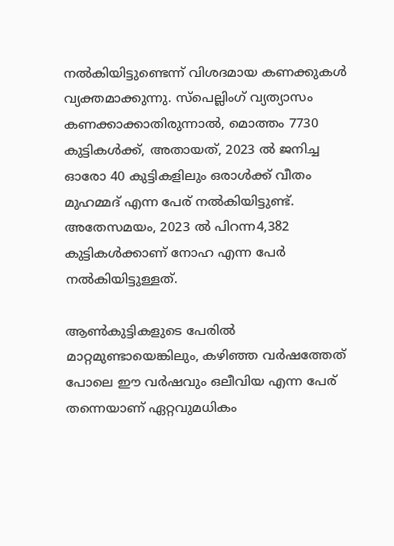നല്‍കിയിട്ടുണ്ടെന്ന് വിശദമായ കണക്കുകള്‍ വ്യക്തമാക്കുന്നു. സ്‌പെല്ലിംഗ് വ്യത്യാസം കണക്കാക്കാതിരുന്നാല്‍, മൊത്തം 7730 കുട്ടികള്‍ക്ക്, അതായത്, 2023 ല്‍ ജനിച്ച ഓരോ 40 കുട്ടികളിലും ഒരാള്‍ക്ക് വീതം മുഹമ്മദ് എന്ന പേര് നല്‍കിയിട്ടുണ്ട്. അതേസമയം, 2023 ല്‍ പിറന്ന4,382 കുട്ടികള്‍ക്കാണ് നോഹ എന്ന പേര്‍ നല്‍കിയിട്ടുള്ളത്.

ആണ്‍കുട്ടികളുടെ പേരില്‍ മാറ്റമുണ്ടായെങ്കിലും, കഴിഞ്ഞ വര്‍ഷത്തേത് പോലെ ഈ വര്‍ഷവും ഒലീവിയ എന്ന പേര് തന്നെയാണ് ഏറ്റവുമധികം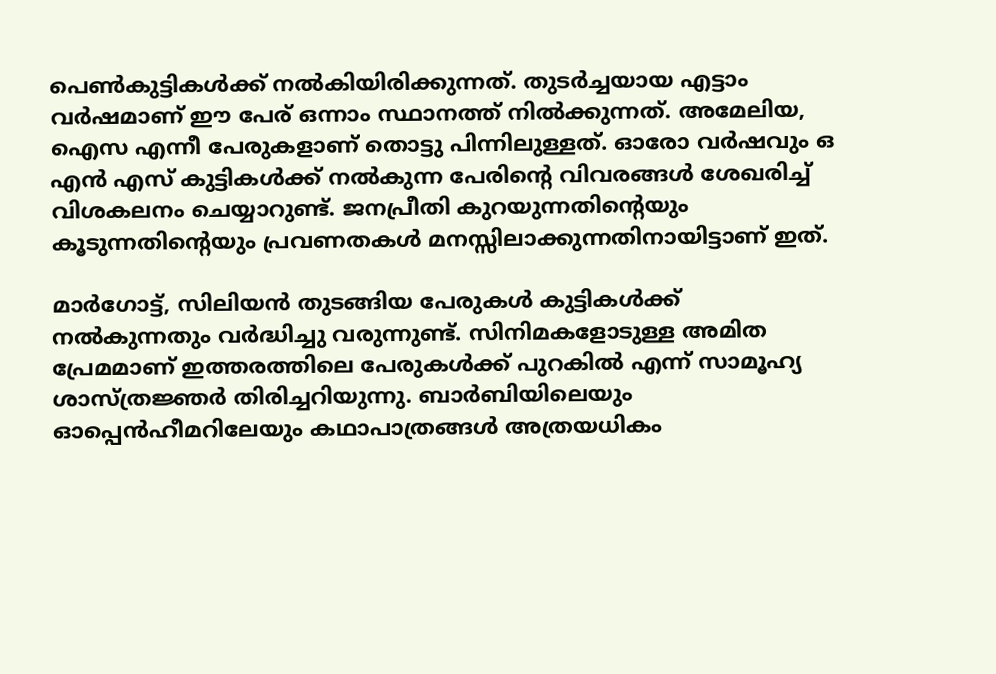പെണ്‍കുട്ടികള്‍ക്ക് നല്‍കിയിരിക്കുന്നത്. തുടര്‍ച്ചയായ എട്ടാം വര്‍ഷമാണ് ഈ പേര് ഒന്നാം സ്ഥാനത്ത് നില്‍ക്കുന്നത്. അമേലിയ, ഐസ എന്നീ പേരുകളാണ് തൊട്ടു പിന്നിലുള്ളത്. ഓരോ വര്‍ഷവും ഒ എന്‍ എസ് കുട്ടികള്‍ക്ക് നല്‍കുന്ന പേരിന്റെ വിവരങ്ങള്‍ ശേഖരിച്ച് വിശകലനം ചെയ്യാറുണ്ട്. ജനപ്രീതി കുറയുന്നതിന്റെയും കൂടുന്നതിന്റെയും പ്രവണതകള്‍ മനസ്സിലാക്കുന്നതിനായിട്ടാണ് ഇത്.

മാര്‍ഗോട്ട്, സിലിയന്‍ തുടങ്ങിയ പേരുകള്‍ കുട്ടികള്‍ക്ക് നല്‍കുന്നതും വര്‍ദ്ധിച്ചു വരുന്നുണ്ട്. സിനിമകളോടുള്ള അമിത പ്രേമമാണ് ഇത്തരത്തിലെ പേരുകള്‍ക്ക് പുറകില്‍ എന്ന് സാമൂഹ്യ ശാസ്ത്രജ്ഞര്‍ തിരിച്ചറിയുന്നു. ബാര്‍ബിയിലെയും ഓപ്പെന്‍ഹീമറിലേയും കഥാപാത്രങ്ങള്‍ അത്രയധികം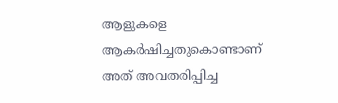ആളുകളെ ആകര്‍ഷിച്ചതുകൊണ്ടാണ് അത് അവതരിപ്പിച്ച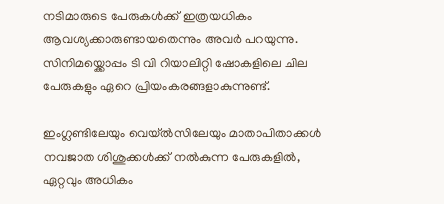നടിമാരുടെ പേരുകള്‍ക്ക് ഇത്രയധികം ആവശ്യക്കാരുണ്ടായതെന്നും അവര്‍ പറയുന്നു. സിനിമയ്ക്കൊപ്പം ടി വി റിയാലിറ്റി ഷോകളിലെ ചില പേരുകളും ഏറെ പ്രിയംകരങ്ങളാകുന്നുണ്ട്.

ഇംഗ്ലണ്ടിലേയും വെയ്ല്‍സിലേയും മാതാപിതാക്കള്‍ നവജാത ശിശുക്കള്‍ക്ക് നല്‍കുന്ന പേരുകളില്‍, ഏറ്റവും അധികം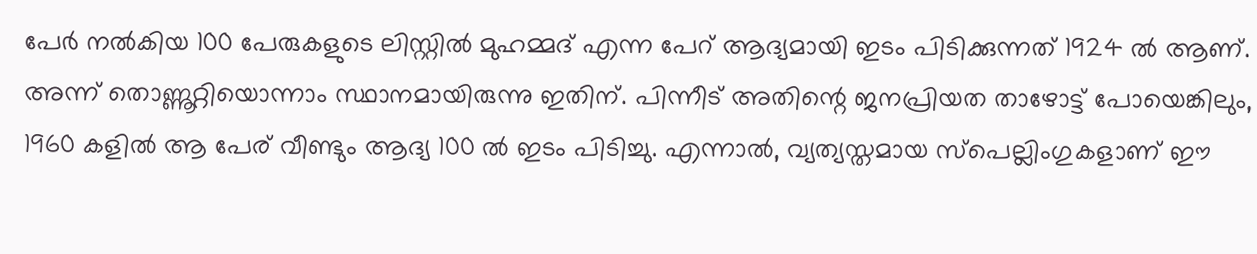പേര്‍ നല്‍കിയ 100 പേരുകളുടെ ലിസ്റ്റില്‍ മുഹമ്മദ് എന്ന പേറ് ആദ്യമായി ഇടം പിടിക്കുന്നത് 1924 ല്‍ ആണ്. അന്ന് തൊണ്ണൂറ്റിയൊന്നാം സ്ഥാനമായിരുന്നു ഇതിന്. പിന്നീട് അതിന്റെ ജനപ്രിയത താഴോട്ട് പോയെങ്കിലും, 1960 കളില്‍ ആ പേര് വീണ്ടും ആദ്യ 100 ല്‍ ഇടം പിടിച്ചു. എന്നാല്‍, വ്യത്യസ്തമായ സ്‌പെല്ലിംഗുകളാണ് ഈ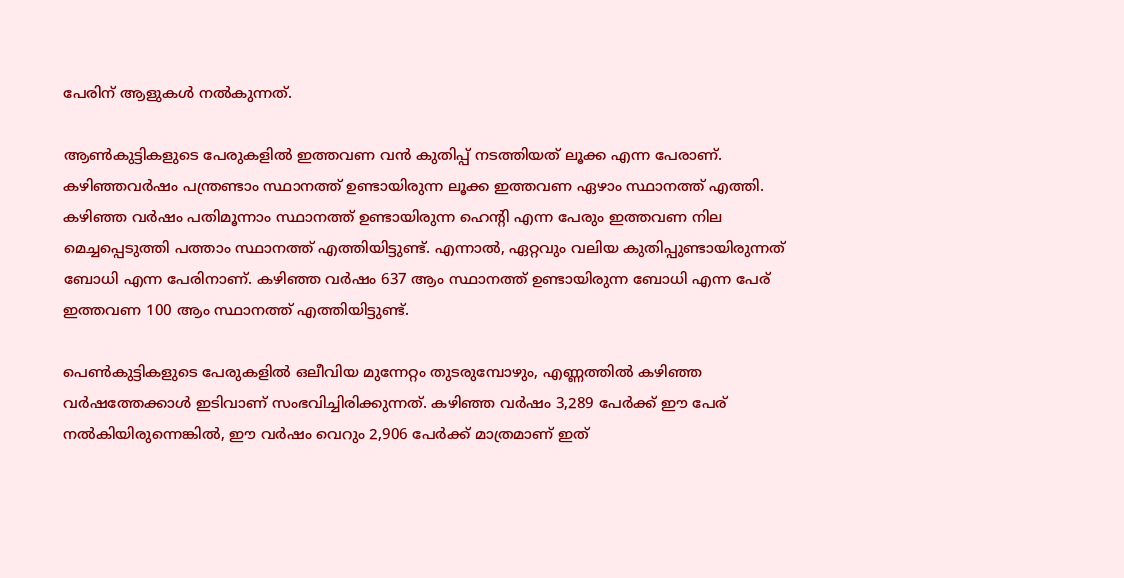പേരിന് ആളുകള്‍ നല്‍കുന്നത്.

ആണ്‍കുട്ടികളുടെ പേരുകളില്‍ ഇത്തവണ വന്‍ കുതിപ്പ് നടത്തിയത് ലൂക്ക എന്ന പേരാണ്. കഴിഞ്ഞവര്‍ഷം പന്ത്രണ്ടാം സ്ഥാനത്ത് ഉണ്ടായിരുന്ന ലൂക്ക ഇത്തവണ ഏഴാം സ്ഥാനത്ത് എത്തി. കഴിഞ്ഞ വര്‍ഷം പതിമൂന്നാം സ്ഥാനത്ത് ഉണ്ടായിരുന്ന ഹെന്റി എന്ന പേരും ഇത്തവണ നില മെച്ചപ്പെടുത്തി പത്താം സ്ഥാനത്ത് എത്തിയിട്ടുണ്ട്. എന്നാല്‍, ഏറ്റവും വലിയ കുതിപ്പുണ്ടായിരുന്നത് ബോധി എന്ന പേരിനാണ്. കഴിഞ്ഞ വര്‍ഷം 637 ആം സ്ഥാനത്ത് ഉണ്ടായിരുന്ന ബോധി എന്ന പേര് ഇത്തവണ 100 ആം സ്ഥാനത്ത് എത്തിയിട്ടുണ്ട്.

പെണ്‍കുട്ടികളുടെ പേരുകളില്‍ ഒലീവിയ മുന്നേറ്റം തുടരുമ്പോഴും, എണ്ണത്തില്‍ കഴിഞ്ഞ വര്‍ഷത്തേക്കാള്‍ ഇടിവാണ് സംഭവിച്ചിരിക്കുന്നത്. കഴിഞ്ഞ വര്‍ഷം 3,289 പേര്‍ക്ക് ഈ പേര് നല്‍കിയിരുന്നെങ്കില്‍, ഈ വര്‍ഷം വെറും 2,906 പേര്‍ക്ക് മാത്രമാണ് ഇത്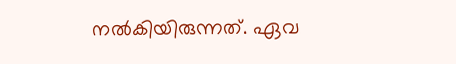നല്‍കിയിരുന്നത്. ഏവ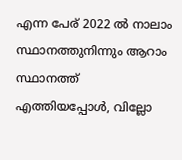എന്ന പേര് 2022 ല്‍ നാലാം സ്ഥാനത്തുനിന്നും ആറാം സ്ഥാനത്ത് എത്തിയപ്പോള്‍, വില്ലോ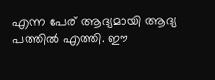എന്ന പേര് ആദ്യമായി ആദ്യ പത്തില്‍ എത്തി. ഈ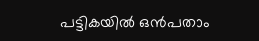പട്ടികയില്‍ ഒന്‍പതാം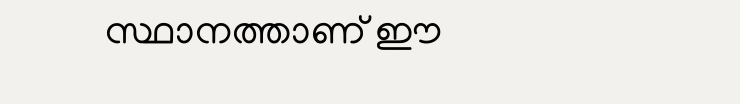സ്ഥാനത്താണ് ഈ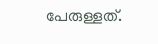പേരുള്ളത്.